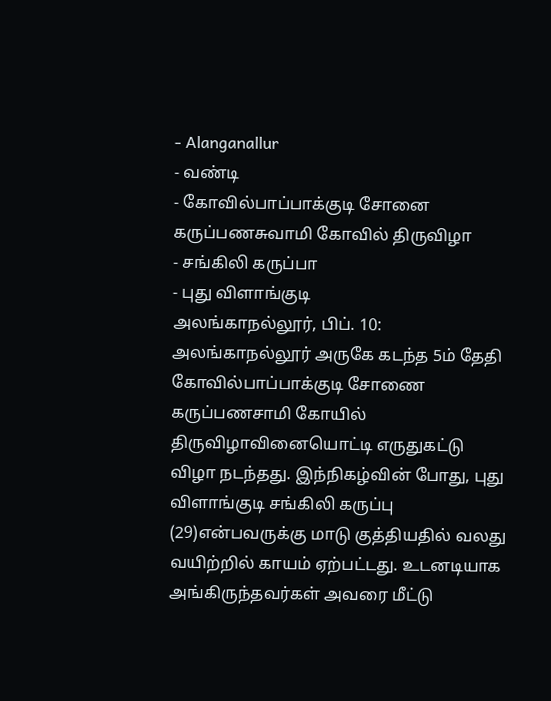- Alanganallur
- வண்டி
- கோவில்பாப்பாக்குடி சோனை கருப்பணசுவாமி கோவில் திருவிழா
- சங்கிலி கருப்பா
- புது விளாங்குடி
அலங்காநல்லூர், பிப். 10: அலங்காநல்லூர் அருகே கடந்த 5ம் தேதி கோவில்பாப்பாக்குடி சோணை கருப்பணசாமி கோயில் திருவிழாவினையொட்டி எருதுகட்டு விழா நடந்தது. இந்நிகழ்வின் போது, புது விளாங்குடி சங்கிலி கருப்பு (29)என்பவருக்கு மாடு குத்தியதில் வலது வயிற்றில் காயம் ஏற்பட்டது. உடனடியாக அங்கிருந்தவர்கள் அவரை மீட்டு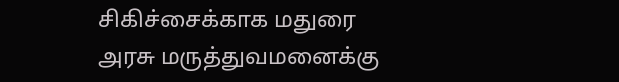சிகிச்சைக்காக மதுரை அரசு மருத்துவமனைக்கு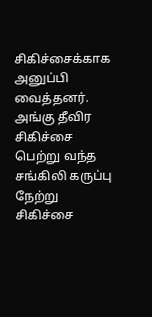சிகிச்சைக்காக அனுப்பி வைத்தனர். அங்கு தீவிர சிகிச்சை பெற்று வந்த சங்கிலி கருப்பு நேற்று சிகிச்சை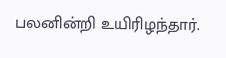பலனின்றி உயிரிழந்தார்.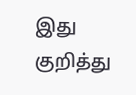இது குறித்து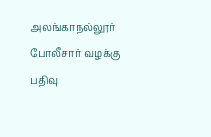அலங்காநல்லூர் போலீசார் வழக்கு பதிவு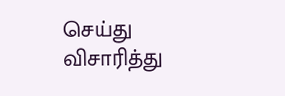செய்து விசாரித்து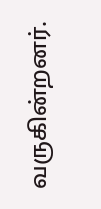வருகின்றனர்.